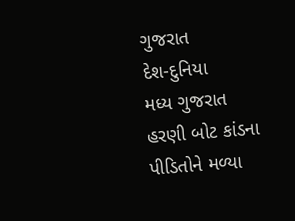ગુજરાત
દેશ-દુનિયા
મધ્ય ગુજરાત
હરણી બોટ કાંડના પીડિતોને મળ્યા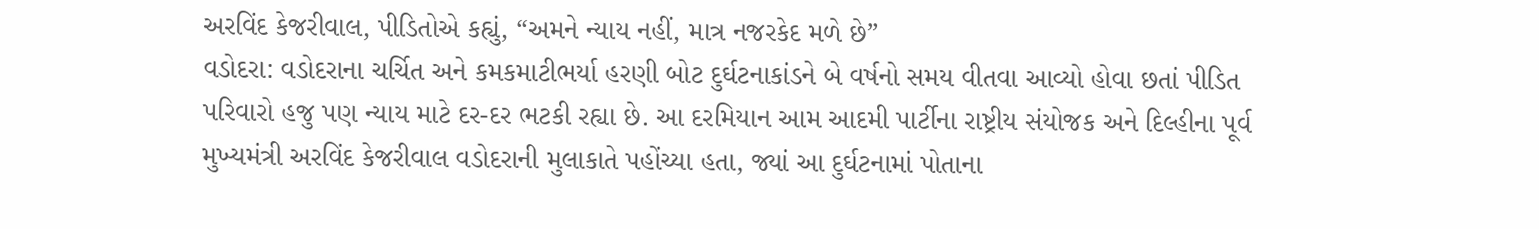અરવિંદ કેજરીવાલ, પીડિતોએ કહ્યું, “અમને ન્યાય નહીં, માત્ર નજરકેદ મળે છે”
વડોદરા: વડોદરાના ચર્ચિત અને કમકમાટીભર્યા હરણી બોટ દુર્ઘટનાકાંડને બે વર્ષનો સમય વીતવા આવ્યો હોવા છતાં પીડિત પરિવારો હજુ પણ ન્યાય માટે દર-દર ભટકી રહ્યા છે. આ દરમિયાન આમ આદમી પાર્ટીના રાષ્ટ્રીય સંયોજક અને દિલ્હીના પૂર્વ મુખ્યમંત્રી અરવિંદ કેજરીવાલ વડોદરાની મુલાકાતે પહોંચ્યા હતા, જ્યાં આ દુર્ઘટનામાં પોતાના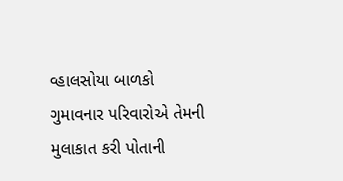વ્હાલસોયા બાળકો ગુમાવનાર પરિવારોએ તેમની મુલાકાત કરી પોતાની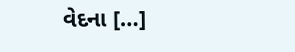વેદના […]